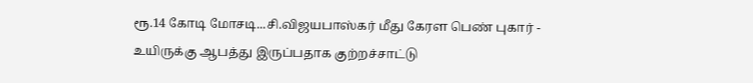ரூ.14 கோடி மோசடி...சி.விஜயபாஸ்கர் மீது கேரள பெண் புகார் - உயிருக்கு ஆபத்து இருப்பதாக குற்றச்சாட்டு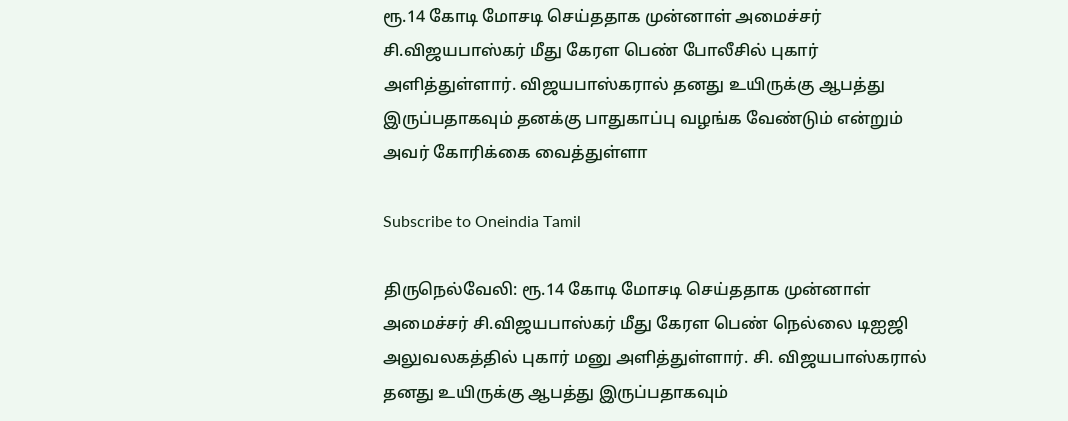ரூ.14 கோடி மோசடி செய்ததாக முன்னாள் அமைச்சர் சி.விஜயபாஸ்கர் மீது கேரள பெண் போலீசில் புகார் அளித்துள்ளார். விஜயபாஸ்கரால் தனது உயிருக்கு ஆபத்து இருப்பதாகவும் தனக்கு பாதுகாப்பு வழங்க வேண்டும் என்றும் அவர் கோரிக்கை வைத்துள்ளா

Subscribe to Oneindia Tamil

திருநெல்வேலி: ரூ.14 கோடி மோசடி செய்ததாக முன்னாள் அமைச்சர் சி.விஜயபாஸ்கர் மீது கேரள பெண் நெல்லை டிஐஜி அலுவலகத்தில் புகார் மனு அளித்துள்ளார். சி. விஜயபாஸ்கரால் தனது உயிருக்கு ஆபத்து இருப்பதாகவும்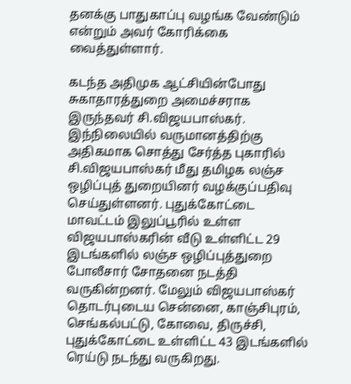தனக்கு பாதுகாப்பு வழங்க வேண்டும் என்றும் அவர் கோரிக்கை வைத்துள்ளார்.

கடந்த அதிமுக ஆட்சியின்போது சுகாதாரத்துறை அமைச்சராக இருந்தவர் சி.விஜயபாஸ்கர். இந்நிலையில் வருமானத்திற்கு அதிகமாக சொத்து சேர்த்த புகாரில் சி.விஜயபாஸ்கர் மீது தமிழக லஞ்ச ஒழிப்புத் துறையினர் வழக்குப்பதிவு செய்துள்ளனர். புதுக்கோட்டை மாவட்டம் இலுப்பூரில் உள்ள விஜயபாஸ்கரின் வீடு உள்ளிட்ட 29 இடங்களில் லஞ்ச ஒழிப்புத்துறை போலீசார் சோதனை நடத்தி வருகின்றனர். மேலும் விஜயபாஸ்கர் தொடர்புடைய சென்னை, காஞ்சிபுரம், செங்கல்பட்டு, கோவை, திருச்சி, புதுக்கோட்டை உள்ளிட்ட 43 இடங்களில் ரெய்டு நடந்து வருகிறது.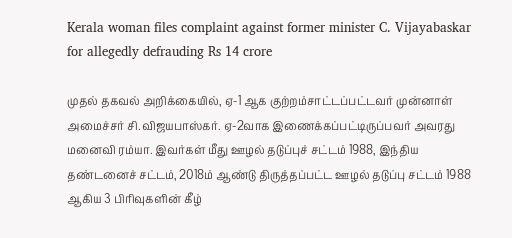Kerala woman files complaint against former minister C. Vijayabaskar for allegedly defrauding Rs 14 crore

முதல் தகவல் அறிக்கையில், ஏ-1 ஆக குற்றம்சாட்டப்பட்டவர் முன்னாள் அமைச்சர் சி.விஜயபாஸ்கர். ஏ-2வாக இணைக்கப்பட்டிருப்பவர் அவரது மனைவி ரம்யா. இவர்கள் மீது ஊழல் தடுப்புச் சட்டம் 1988, இந்திய தண்டனைச் சட்டம், 2018ம் ஆண்டு திருத்தப்பட்ட ஊழல் தடுப்பு சட்டம் 1988 ஆகிய 3 பிரிவுகளின் கீழ்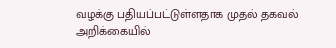வழக்கு பதியப்பட்டுள்ளதாக முதல் தகவல் அறிக்கையில்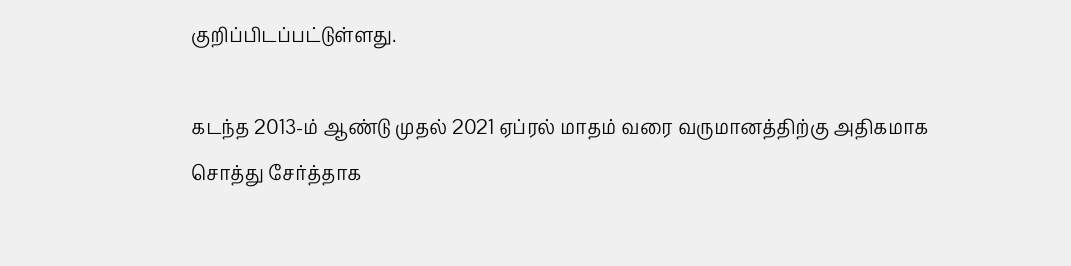குறிப்பிடப்பட்டுள்ளது.

கடந்த 2013-ம் ஆண்டு முதல் 2021 ஏப்ரல் மாதம் வரை வருமானத்திற்கு அதிகமாக சொத்து சேர்த்தாக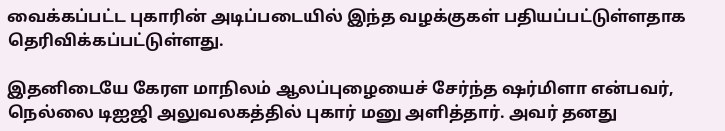வைக்கப்பட்ட புகாரின் அடிப்படையில் இந்த வழக்குகள் பதியப்பட்டுள்ளதாக தெரிவிக்கப்பட்டுள்ளது.

இதனிடையே கேரள மாநிலம் ஆலப்புழையைச் சேர்ந்த ஷர்மிளா என்பவர், நெல்லை டிஐஜி அலுவலகத்தில் புகார் மனு அளித்தார். அவர் தனது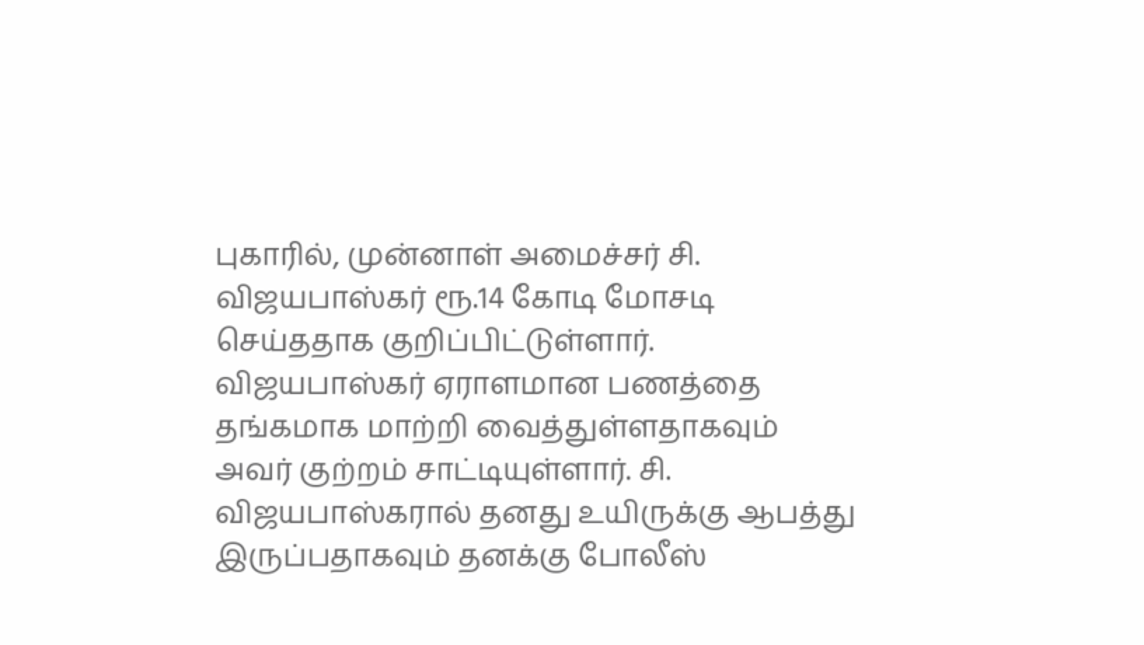புகாரில், முன்னாள் அமைச்சர் சி. விஜயபாஸ்கர் ரூ.14 கோடி மோசடி செய்ததாக குறிப்பிட்டுள்ளார். விஜயபாஸ்கர் ஏராளமான பணத்தை தங்கமாக மாற்றி வைத்துள்ளதாகவும் அவர் குற்றம் சாட்டியுள்ளார். சி. விஜயபாஸ்கரால் தனது உயிருக்கு ஆபத்து இருப்பதாகவும் தனக்கு போலீஸ்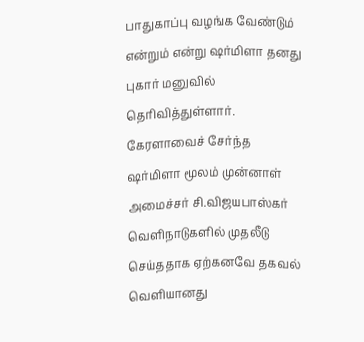பாதுகாப்பு வழங்க வேண்டும் என்றும் என்று ஷர்மிளா தனது புகார் மனுவில் தெரிவித்துள்ளார். கேரளாவைச் சேர்ந்த ஷர்மிளா மூலம் முன்னாள் அமைச்சர் சி.விஜயபாஸ்கர் வெளிநாடுகளில் முதலீடு செய்ததாக ஏற்கனவே தகவல் வெளியானது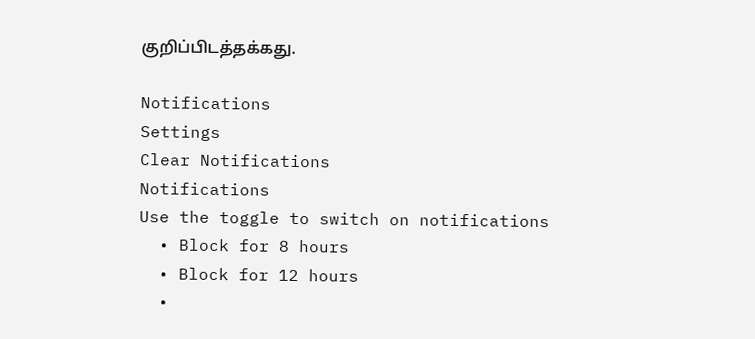குறிப்பிடத்தக்கது.

Notifications
Settings
Clear Notifications
Notifications
Use the toggle to switch on notifications
  • Block for 8 hours
  • Block for 12 hours
  •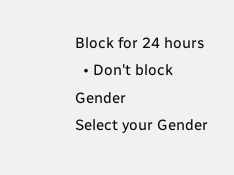Block for 24 hours
  • Don't block
Gender
Select your Gender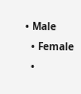• Male
  • Female
  •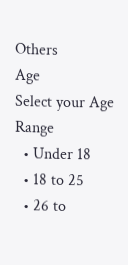Others
Age
Select your Age Range
  • Under 18
  • 18 to 25
  • 26 to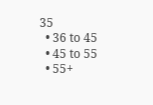35
  • 36 to 45
  • 45 to 55
  • 55+